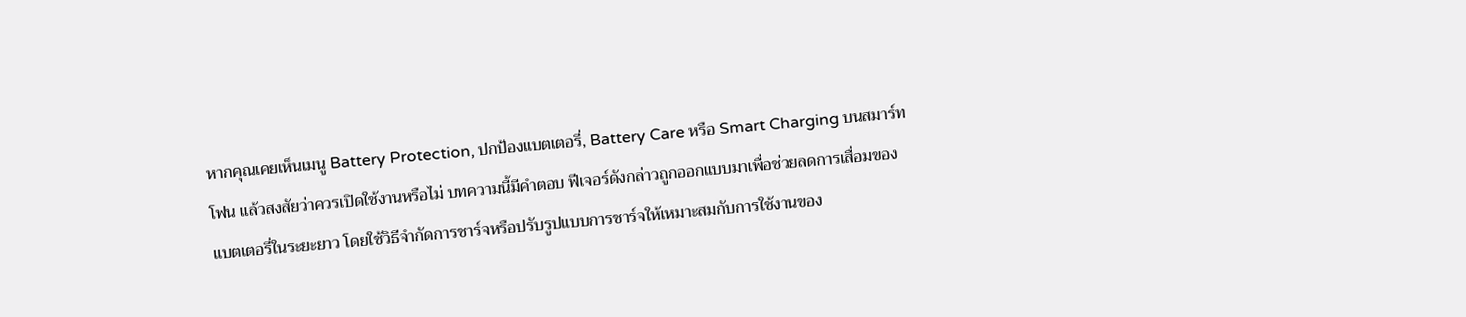หากคุณเคยเห็นเมนู Battery Protection, ปกป้องแบตเตอรี่, Battery Care หรือ Smart Charging บนสมาร์ทโฟน แล้วสงสัยว่าควรเปิดใช้งานหรือไม่ บทความนี้มีคำตอบ ฟีเจอร์ดังกล่าวถูกออกแบบมาเพื่อช่วยลดการเสื่อมของแบตเตอรี่ในระยะยาว โดยใช้วิธีจำกัดการชาร์จหรือปรับรูปแบบการชาร์จให้เหมาะสมกับการใช้งานของ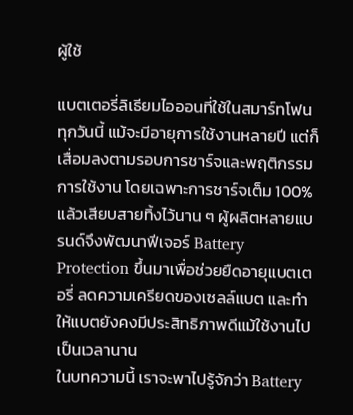ผู้ใช้

แบตเตอรี่ลิเธียมไอออนที่ใช้ในสมาร์ทโฟนทุกวันนี้ แม้จะมีอายุการใช้งานหลายปี แต่ก็เสื่อมลงตามรอบการชาร์จและพฤติกรรมการใช้งาน โดยเฉพาะการชาร์จเต็ม 100% แล้วเสียบสายทิ้งไว้นาน ๆ ผู้ผลิตหลายแบรนด์จึงพัฒนาฟีเจอร์ Battery Protection ขึ้นมาเพื่อช่วยยืดอายุแบตเตอรี่ ลดความเครียดของเซลล์แบต และทำให้แบตยังคงมีประสิทธิภาพดีแม้ใช้งานไปเป็นเวลานาน
ในบทความนี้ เราจะพาไปรู้จักว่า Battery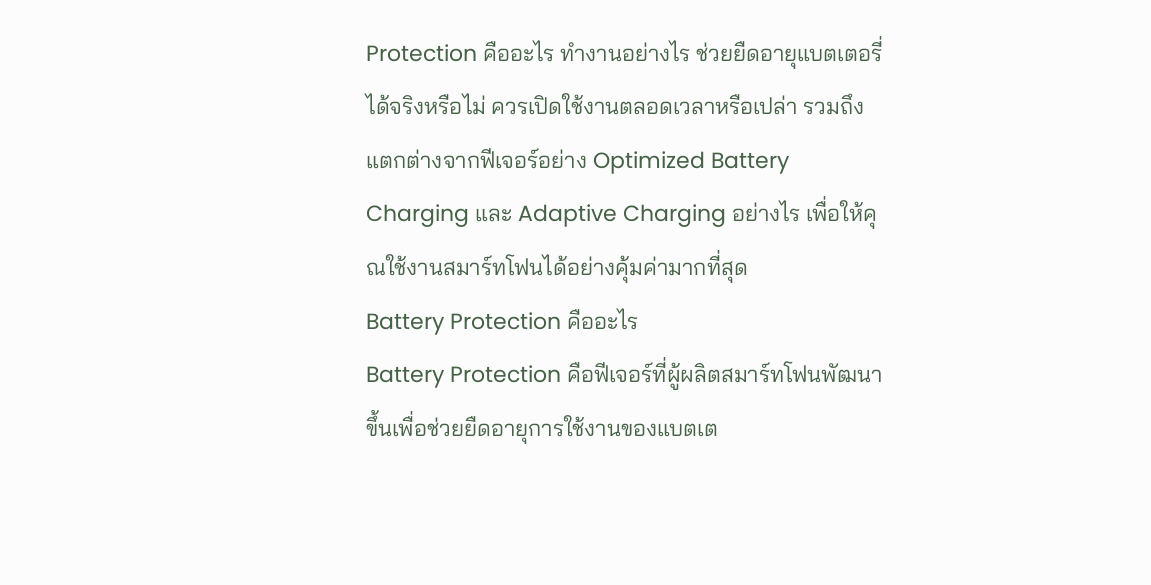Protection คืออะไร ทำงานอย่างไร ช่วยยืดอายุแบตเตอรี่ได้จริงหรือไม่ ควรเปิดใช้งานตลอดเวลาหรือเปล่า รวมถึงแตกต่างจากฟีเจอร์อย่าง Optimized Battery Charging และ Adaptive Charging อย่างไร เพื่อให้คุณใช้งานสมาร์ทโฟนได้อย่างคุ้มค่ามากที่สุด
Battery Protection คืออะไร
Battery Protection คือฟีเจอร์ที่ผู้ผลิตสมาร์ทโฟนพัฒนาขึ้นเพื่อช่วยยืดอายุการใช้งานของแบตเต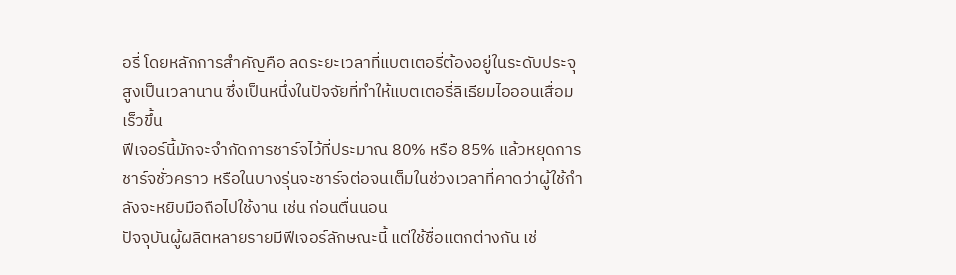อรี่ โดยหลักการสำคัญคือ ลดระยะเวลาที่แบตเตอรี่ต้องอยู่ในระดับประจุสูงเป็นเวลานาน ซึ่งเป็นหนึ่งในปัจจัยที่ทำให้แบตเตอรี่ลิเธียมไอออนเสื่อมเร็วขึ้น
ฟีเจอร์นี้มักจะจำกัดการชาร์จไว้ที่ประมาณ 80% หรือ 85% แล้วหยุดการชาร์จชั่วคราว หรือในบางรุ่นจะชาร์จต่อจนเต็มในช่วงเวลาที่คาดว่าผู้ใช้กำลังจะหยิบมือถือไปใช้งาน เช่น ก่อนตื่นนอน
ปัจจุบันผู้ผลิตหลายรายมีฟีเจอร์ลักษณะนี้ แต่ใช้ชื่อแตกต่างกัน เช่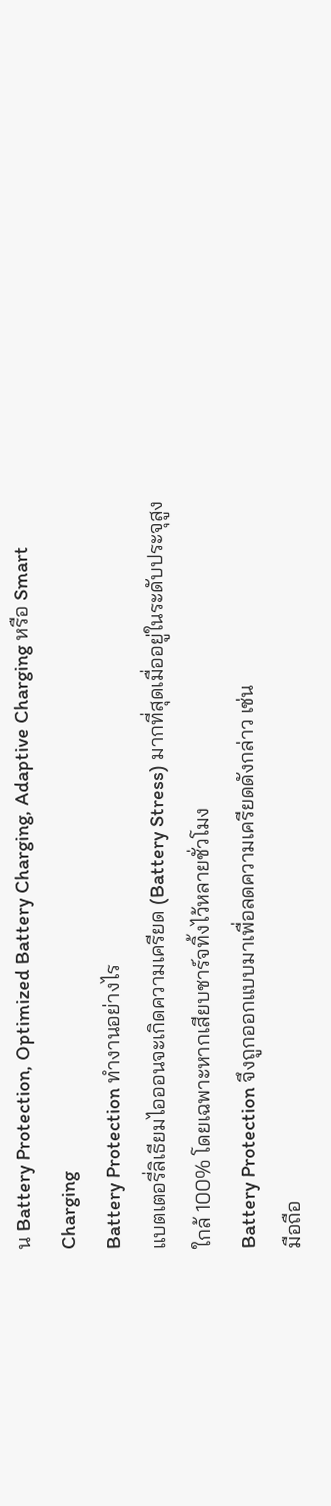น Battery Protection, Optimized Battery Charging, Adaptive Charging หรือ Smart Charging
Battery Protection ทำงานอย่างไร
แบตเตอรี่ลิเธียมไอออนจะเกิดความเครียด (Battery Stress) มากที่สุดเมื่ออยู่ในระดับประจุสูงใกล้ 100% โดยเฉพาะหากเสียบชาร์จทิ้งไว้หลายชั่วโมง
Battery Protection จึงถูกออกแบบมาเพื่อลดความเครียดดังกล่าว เช่น
มือถือ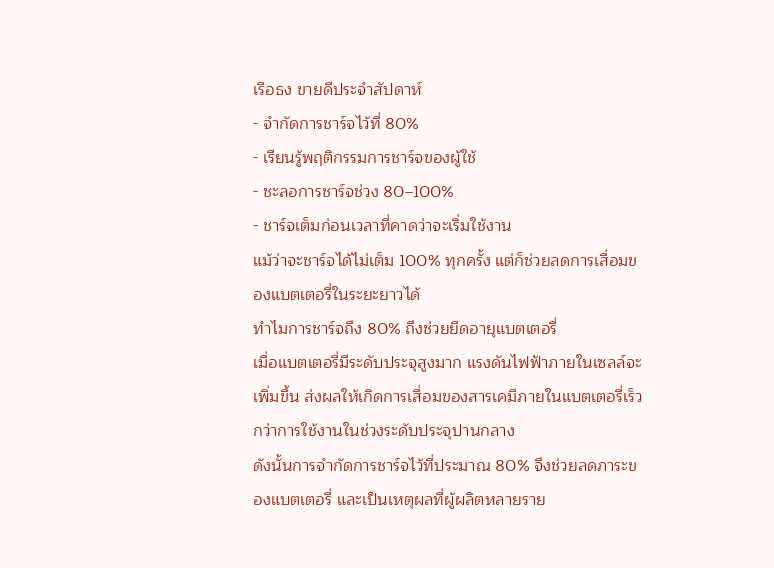เรือธง ขายดีประจำสัปดาห์
- จำกัดการชาร์จไว้ที่ 80%
- เรียนรู้พฤติกรรมการชาร์จของผู้ใช้
- ชะลอการชาร์จช่วง 80–100%
- ชาร์จเต็มก่อนเวลาที่คาดว่าจะเริ่มใช้งาน
แม้ว่าจะชาร์จได้ไม่เต็ม 100% ทุกครั้ง แต่ก็ช่วยลดการเสื่อมของแบตเตอรี่ในระยะยาวได้
ทำไมการชาร์จถึง 80% ถึงช่วยยืดอายุแบตเตอรี่
เมื่อแบตเตอรี่มีระดับประจุสูงมาก แรงดันไฟฟ้าภายในเซลล์จะเพิ่มขึ้น ส่งผลให้เกิดการเสื่อมของสารเคมีภายในแบตเตอรี่เร็วกว่าการใช้งานในช่วงระดับประจุปานกลาง
ดังนั้นการจำกัดการชาร์จไว้ที่ประมาณ 80% จึงช่วยลดภาระของแบตเตอรี่ และเป็นเหตุผลที่ผู้ผลิตหลายราย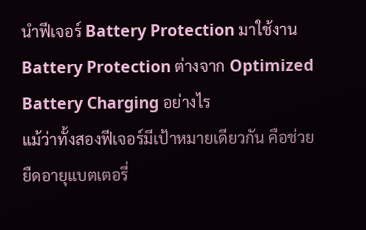นำฟีเจอร์ Battery Protection มาใช้งาน
Battery Protection ต่างจาก Optimized Battery Charging อย่างไร
แม้ว่าทั้งสองฟีเจอร์มีเป้าหมายเดียวกัน คือช่วยยืดอายุแบตเตอรี่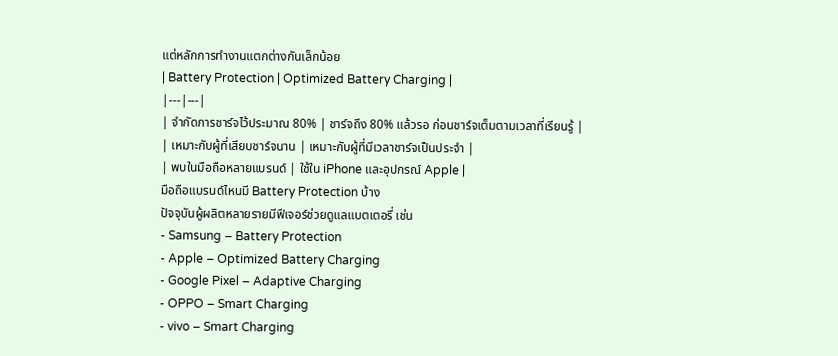แต่หลักการทำงานแตกต่างกันเล็กน้อย
| Battery Protection | Optimized Battery Charging |
|---|---|
| จำกัดการชาร์จไว้ประมาณ 80% | ชาร์จถึง 80% แล้วรอ ก่อนชาร์จเต็มตามเวลาที่เรียนรู้ |
| เหมาะกับผู้ที่เสียบชาร์จนาน | เหมาะกับผู้ที่มีเวลาชาร์จเป็นประจำ |
| พบในมือถือหลายแบรนด์ | ใช้ใน iPhone และอุปกรณ์ Apple |
มือถือแบรนด์ไหนมี Battery Protection บ้าง
ปัจจุบันผู้ผลิตหลายรายมีฟีเจอร์ช่วยดูแลแบตเตอรี่ เช่น
- Samsung – Battery Protection
- Apple – Optimized Battery Charging
- Google Pixel – Adaptive Charging
- OPPO – Smart Charging
- vivo – Smart Charging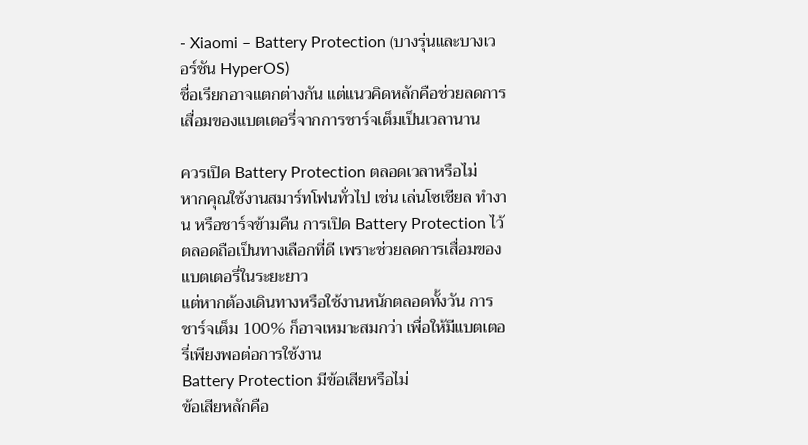- Xiaomi – Battery Protection (บางรุ่นและบางเวอร์ชัน HyperOS)
ชื่อเรียกอาจแตกต่างกัน แต่แนวคิดหลักคือช่วยลดการเสื่อมของแบตเตอรี่จากการชาร์จเต็มเป็นเวลานาน

ควรเปิด Battery Protection ตลอดเวลาหรือไม่
หากคุณใช้งานสมาร์ทโฟนทั่วไป เช่น เล่นโซเชียล ทำงาน หรือชาร์จข้ามคืน การเปิด Battery Protection ไว้ตลอดถือเป็นทางเลือกที่ดี เพราะช่วยลดการเสื่อมของแบตเตอรี่ในระยะยาว
แต่หากต้องเดินทางหรือใช้งานหนักตลอดทั้งวัน การชาร์จเต็ม 100% ก็อาจเหมาะสมกว่า เพื่อให้มีแบตเตอรี่เพียงพอต่อการใช้งาน
Battery Protection มีข้อเสียหรือไม่
ข้อเสียหลักคือ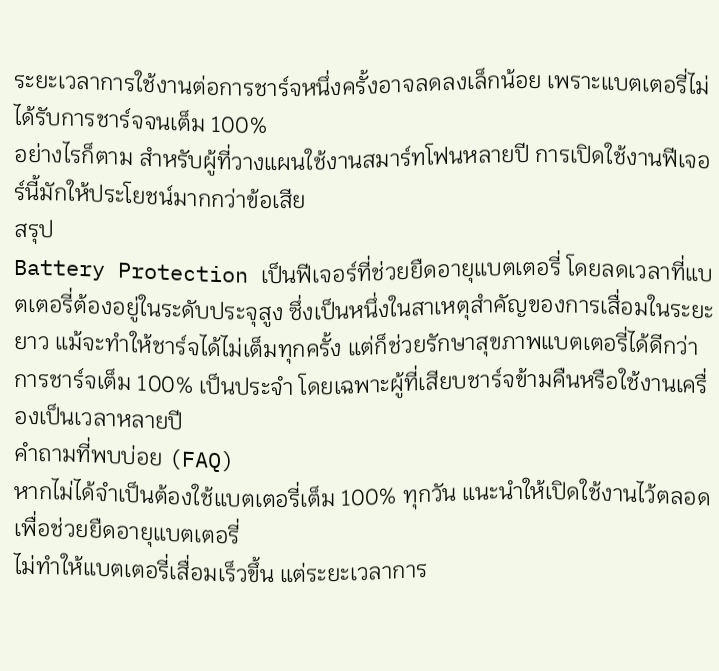ระยะเวลาการใช้งานต่อการชาร์จหนึ่งครั้งอาจลดลงเล็กน้อย เพราะแบตเตอรี่ไม่ได้รับการชาร์จจนเต็ม 100%
อย่างไรก็ตาม สำหรับผู้ที่วางแผนใช้งานสมาร์ทโฟนหลายปี การเปิดใช้งานฟีเจอร์นี้มักให้ประโยชน์มากกว่าข้อเสีย
สรุป
Battery Protection เป็นฟีเจอร์ที่ช่วยยืดอายุแบตเตอรี่ โดยลดเวลาที่แบตเตอรี่ต้องอยู่ในระดับประจุสูง ซึ่งเป็นหนึ่งในสาเหตุสำคัญของการเสื่อมในระยะยาว แม้จะทำให้ชาร์จได้ไม่เต็มทุกครั้ง แต่ก็ช่วยรักษาสุขภาพแบตเตอรี่ได้ดีกว่าการชาร์จเต็ม 100% เป็นประจำ โดยเฉพาะผู้ที่เสียบชาร์จข้ามคืนหรือใช้งานเครื่องเป็นเวลาหลายปี
คำถามที่พบบ่อย (FAQ)
หากไม่ได้จำเป็นต้องใช้แบตเตอรี่เต็ม 100% ทุกวัน แนะนำให้เปิดใช้งานไว้ตลอดเพื่อช่วยยืดอายุแบตเตอรี่
ไม่ทำให้แบตเตอรี่เสื่อมเร็วขึ้น แต่ระยะเวลาการ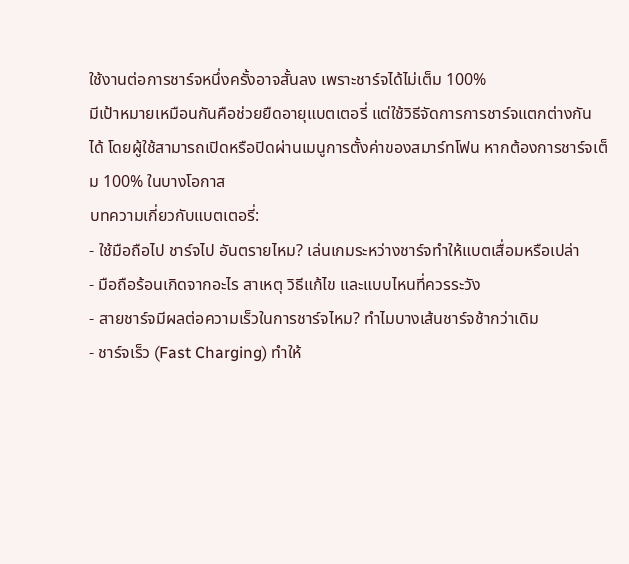ใช้งานต่อการชาร์จหนึ่งครั้งอาจสั้นลง เพราะชาร์จได้ไม่เต็ม 100%
มีเป้าหมายเหมือนกันคือช่วยยืดอายุแบตเตอรี่ แต่ใช้วิธีจัดการการชาร์จแตกต่างกัน
ได้ โดยผู้ใช้สามารถเปิดหรือปิดผ่านเมนูการตั้งค่าของสมาร์ทโฟน หากต้องการชาร์จเต็ม 100% ในบางโอกาส
บทความเกี่ยวกับแบตเตอรี่:
- ใช้มือถือไป ชาร์จไป อันตรายไหม? เล่นเกมระหว่างชาร์จทำให้แบตเสื่อมหรือเปล่า
- มือถือร้อนเกิดจากอะไร สาเหตุ วิธีแก้ไข และแบบไหนที่ควรระวัง
- สายชาร์จมีผลต่อความเร็วในการชาร์จไหม? ทำไมบางเส้นชาร์จช้ากว่าเดิม
- ชาร์จเร็ว (Fast Charging) ทำให้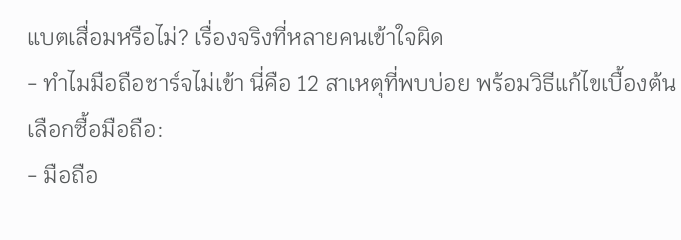แบตเสื่อมหรือไม่? เรื่องจริงที่หลายคนเข้าใจผิด
- ทำไมมือถือชาร์จไม่เข้า นี่คือ 12 สาเหตุที่พบบ่อย พร้อมวิธีแก้ไขเบื้องต้น
เลือกซื้อมือถือ:
- มือถือ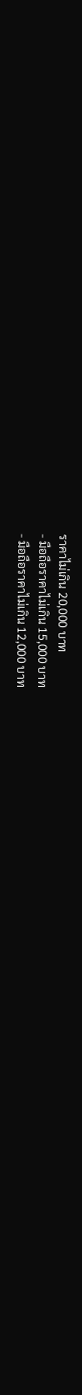ราคาไม่เกิน 20,000 บาท
- มือถือราคาไม่เกิน 15,000 บาท
- มือถือราคาไม่เกิน 12,000 บาท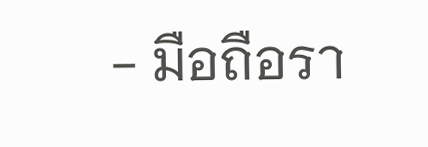- มือถือรา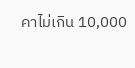คาไม่เกิน 10,000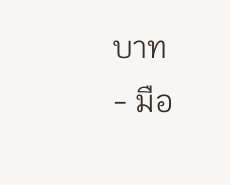บาท
- มือ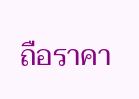ถือราคา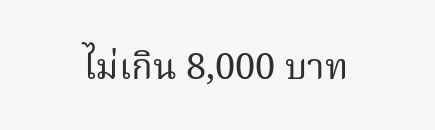ไม่เกิน 8,000 บาท